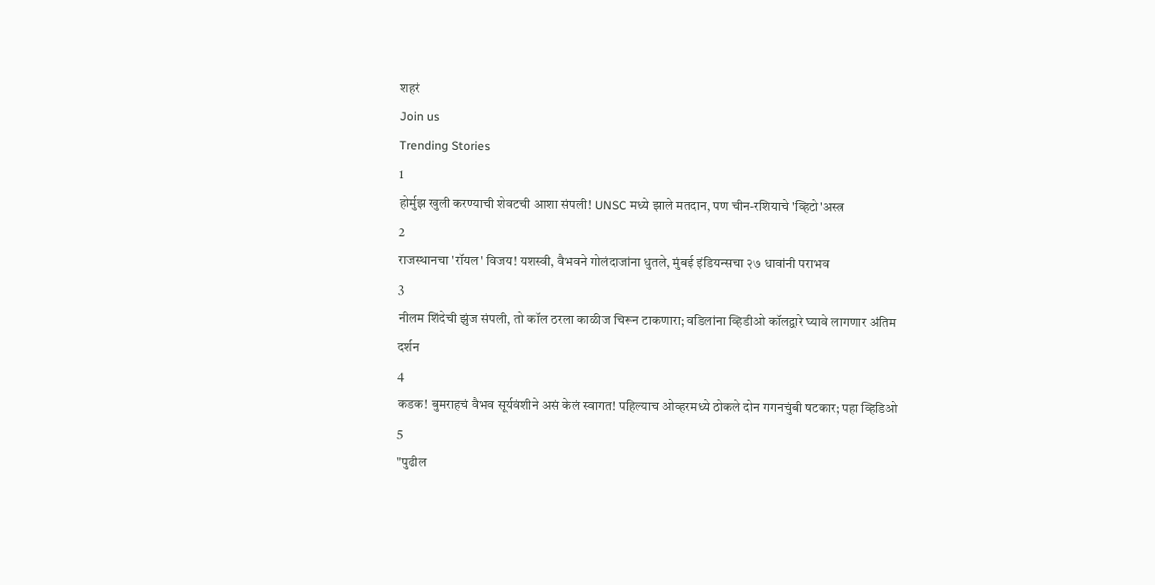शहरं
Join us
Trending Stories
1
होर्मुझ खुली करण्याची शेवटची आशा संपली! UNSC मध्ये झाले मतदान, पण चीन-रशियाचे 'व्हिटो'अस्त्र
2
राजस्थानचा 'रॉयल' विजय! यशस्वी, वैभवने गोलंदाजांना धुतले, मुंबई इंडियन्सचा २७ धावांनी पराभव
3
नीलम शिंदेची झुंज संपली, तो कॉल ठरला काळीज चिरून टाकणारा; वडिलांना व्हिडीओ कॉलद्वारे घ्यावे लागणार अंतिम दर्शन
4
कडक! बुमराहचं वैभव सूर्यवंशीने असं केलं स्वागत! पहिल्याच ओव्हरमध्ये ठोकले दोन गगनचुंबी षटकार; पहा व्हिडिओ
5
"पुढील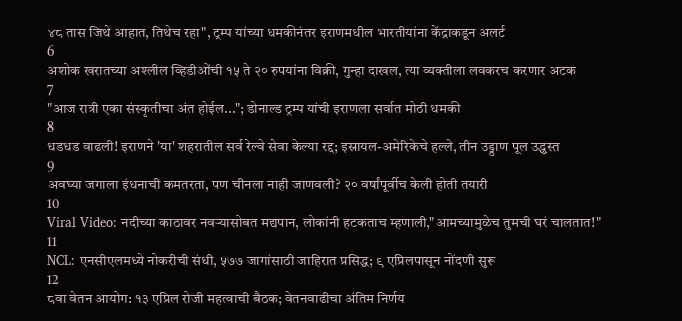४८ तास जिथे आहात, तिथेच रहा", ट्रम्प यांच्या धमकीनंतर इराणमधील भारतीयांना केंद्राकडून अलर्ट
6
अशोक खरातच्या अश्लील व्हिडीओंची १५ ते २० रुपयांना विक्री, गुन्हा दाखल, त्या व्यक्तीला लवकरच करणार अटक
7
"आज रात्री एका संस्कृतीचा अंत होईल..."; डोनाल्ड ट्रम्प यांची इराणला सर्वात मोठी धमकी
8
धडधड वाढली! इराणने 'या' शहरातील सर्व रेल्वे सेवा केल्या रद्द; इस्रायल-अमेरिकेचे हल्ले, तीन उड्डाण पूल उद्ध्वस्त
9
अवघ्या जगाला इंधनाची कमतरता, पण चीनला नाही जाणवली? २० वर्षांपूर्वीच केली होती तयारी
10
Viral Video: नदीच्या काठावर नवऱ्यासोबत मद्यपान, लोकांनी हटकताच म्हणाली,"आमच्यामुळेच तुमची घरं चालतात!"
11
NCL: एनसीएलमध्ये नोकरीची संधी, ५७७ जागांसाठी जाहिरात प्रसिद्ध; ९ एप्रिलपासून नोंदणी सुरू
12
८वा वेतन आयोग: १३ एप्रिल रोजी महत्वाची बैठक; वेतनवाढीचा अंतिम निर्णय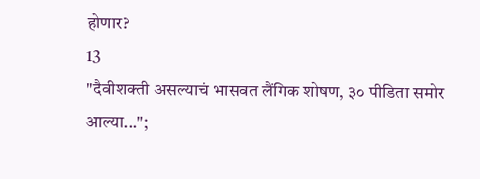होणार?
13
"दैवीशक्ती असल्याचं भासवत लैंगिक शोषण, ३० पीडिता समोर आल्या...";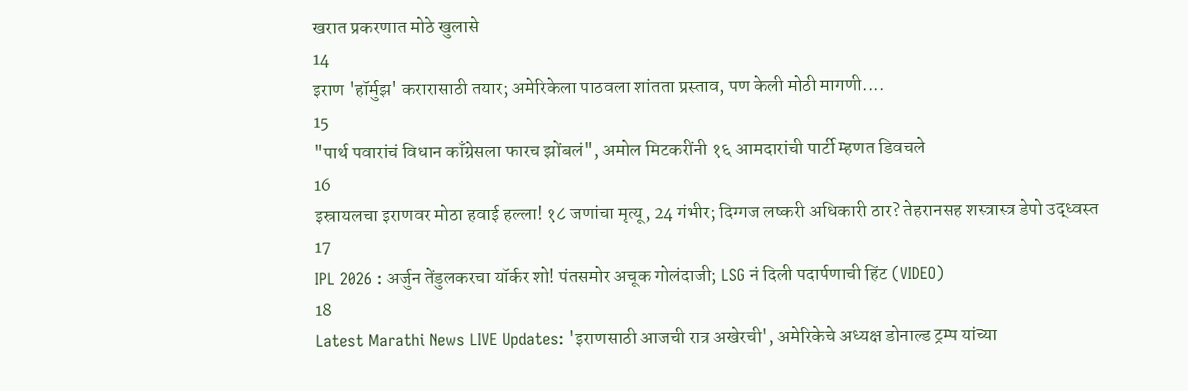खरात प्रकरणात मोठे खुलासे
14
इराण 'हॉर्मुझ' करारासाठी तयार; अमेरिकेला पाठवला शांतता प्रस्ताव, पण केली मोठी मागणी....
15
"पार्थ पवारांचं विधान काँग्रेसला फारच झोंबलं", अमोल मिटकरींनी १६ आमदारांची पार्टी म्हणत डिवचले
16
इस्रायलचा इराणवर मोठा हवाई हल्ला! १८ जणांचा मृत्यू, 24 गंभीर; दिग्गज लष्करी अधिकारी ठार? तेहरानसह शस्त्रास्त्र डेपो उद्ध्वस्त
17
IPL 2026 : अर्जुन तेंडुलकरचा यॉर्कर शो! पंतसमोर अचूक गोलंदाजी; LSG नं दिली पदार्पणाची हिंट (VIDEO)
18
Latest Marathi News LIVE Updates: 'इराणसाठी आजची रात्र अखेरची', अमेरिकेचे अध्यक्ष डोनाल्ड ट्रम्प यांच्या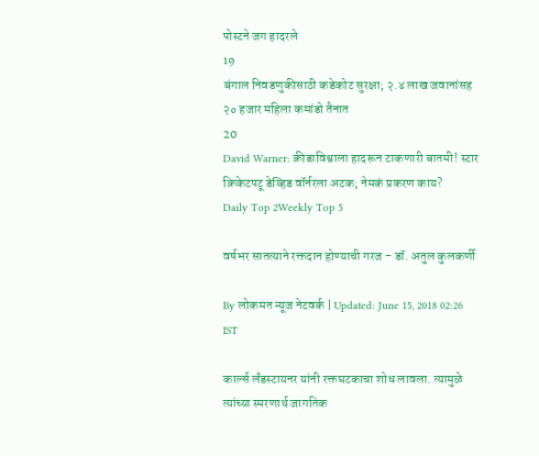पोस्टने जग हादरले
19
बंगाल निवडणुकीसाठी कडेकोट सुरक्षा; २.४ लाख जवानांसह २० हजार महिला कमांडो तैनात
20
David Warner: क्रीडाविश्वाला हादरून टाकणारी बातमी! स्टार क्रिकेटपटू डेव्हिड वॉर्नरला अटक; नेमकं प्रकरण काय?
Daily Top 2Weekly Top 5

वर्षभर सातत्याने रक्तदान होण्याची गरज - डॉ. अतुल कुलकर्णी

By लोकमत न्यूज नेटवर्क | Updated: June 15, 2018 02:26 IST

कार्ल्स लँडस्टायनर यांनी रक्तघटकाचा शोध लावला. त्यामुळे त्यांच्या स्मरणार्थ जागतिक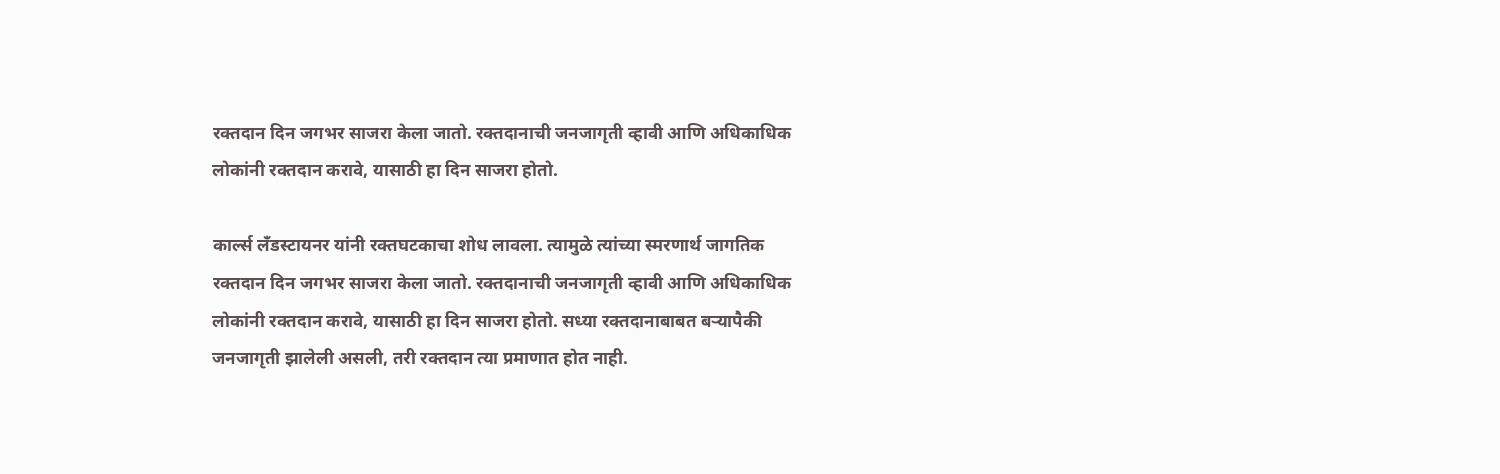रक्तदान दिन जगभर साजरा केला जातो. रक्तदानाची जनजागृती व्हावी आणि अधिकाधिक लोकांनी रक्तदान करावे, यासाठी हा दिन साजरा होतो.

कार्ल्स लँडस्टायनर यांनी रक्तघटकाचा शोध लावला. त्यामुळे त्यांच्या स्मरणार्थ जागतिक रक्तदान दिन जगभर साजरा केला जातो. रक्तदानाची जनजागृती व्हावी आणि अधिकाधिक लोकांनी रक्तदान करावे, यासाठी हा दिन साजरा होतो. सध्या रक्तदानाबाबत बऱ्यापैकी जनजागृती झालेली असली, तरी रक्तदान त्या प्रमाणात होत नाही.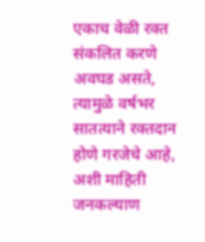एकाच वेळी रक्त संकलित करणे अवघड असते, त्यामुळे वर्षभर सातत्याने रक्तदान होणे गरजेचे आहे, अशी माहिती जनकल्याण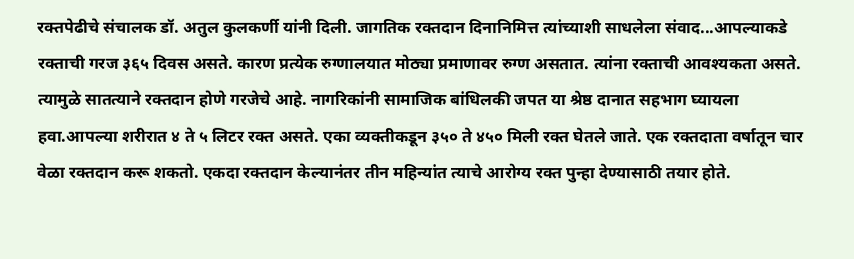रक्तपेढीचे संचालक डॉ. अतुल कुलकर्णी यांनी दिली. जागतिक रक्तदान दिनानिमित्त त्यांच्याशी साधलेला संवाद...आपल्याकडे रक्ताची गरज ३६५ दिवस असते. कारण प्रत्येक रुग्णालयात मोठ्या प्रमाणावर रुग्ण असतात. त्यांना रक्ताची आवश्यकता असते. त्यामुळे सातत्याने रक्तदान होणे गरजेचे आहे. नागरिकांनी सामाजिक बांधिलकी जपत या श्रेष्ठ दानात सहभाग घ्यायला हवा.आपल्या शरीरात ४ ते ५ लिटर रक्त असते. एका व्यक्तीकडून ३५० ते ४५० मिली रक्त घेतले जाते. एक रक्तदाता वर्षातून चार वेळा रक्तदान करू शकतो. एकदा रक्तदान केल्यानंतर तीन महिन्यांत त्याचे आरोग्य रक्त पुन्हा देण्यासाठी तयार होते.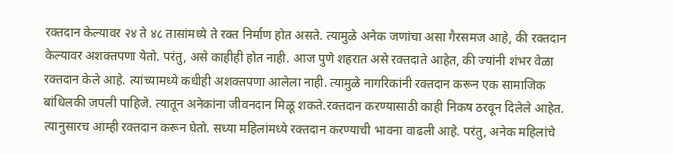रक्तदान केल्यावर २४ ते ४८ तासांमध्ये ते रक्त निर्माण होत असते. त्यामुळे अनेक जणांचा असा गैरसमज आहे, की रक्तदान केल्यावर अशक्तपणा येतो. परंतु, असे काहीही होत नाही. आज पुणे शहरात असे रक्तदाते आहेत, की ज्यांनी शंभर वेळा रक्तदान केले आहे. त्यांच्यामध्ये कधीही अशक्तपणा आलेला नाही. त्यामुळे नागरिकांनी रक्तदान करून एक सामाजिक बांधिलकी जपली पाहिजे. त्यातून अनेकांना जीवनदान मिळू शकते.रक्तदान करण्यासाठी काही निकष ठरवून दिलेले आहेत. त्यानुसारच आम्ही रक्तदान करून घेतो. सध्या महिलांमध्ये रक्तदान करण्याची भावना वाढली आहे. परंतु, अनेक महिलांचे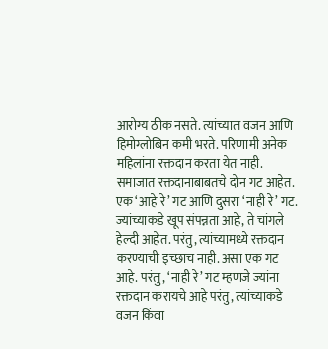आरोग्य ठीक नसते. त्यांच्यात वजन आणि हिमोग्लोबिन कमी भरते. परिणामी अनेक महिलांना रक्तदान करता येत नाही. समाजात रक्तदानाबाबतचे दोन गट आहेत. एक ‘आहे रे’ गट आणि दुसरा ‘नाही रे’ गट. ज्यांच्याकडे खूप संपन्नता आहे, ते चांगले हेल्दी आहेत. परंतु, त्यांच्यामध्ये रक्तदान करण्याची इच्छाच नाही. असा एक गट आहे. परंतु, ‘नाही रे’ गट म्हणजे ज्यांना रक्तदान करायचे आहे परंतु, त्यांच्याकडे वजन किंवा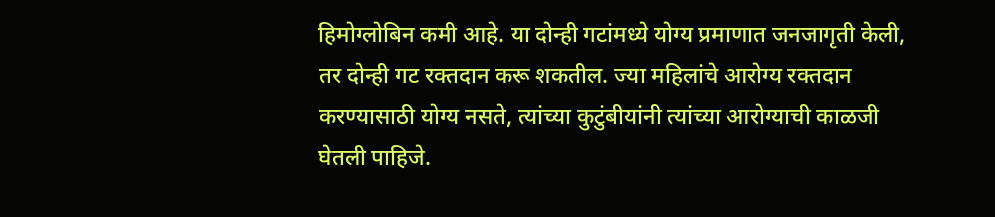हिमोग्लोबिन कमी आहे. या दोन्ही गटांमध्ये योग्य प्रमाणात जनजागृती केली, तर दोन्ही गट रक्तदान करू शकतील. ज्या महिलांचे आरोग्य रक्तदान करण्यासाठी योग्य नसते, त्यांच्या कुटुंबीयांनी त्यांच्या आरोग्याची काळजी घेतली पाहिजे.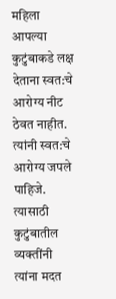महिला आपल्या कुटुंबाकडे लक्ष देताना स्वत:चे आरोग्य नीट ठेवत नाहीत. त्यांनी स्वत:चे आरोग्य जपले पाहिजे. त्यासाठी कुटुंबातील व्यक्तींनी त्यांना मदत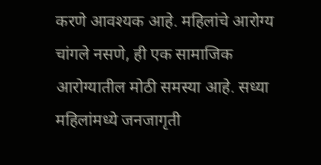करणे आवश्यक आहे. महिलांचे आरोग्य चांगले नसणे, ही एक सामाजिक आरोग्यातील मोठी समस्या आहे. सध्या महिलांमध्ये जनजागृती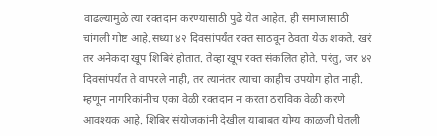वाढल्यामुळे त्या रक्तदान करण्यासाठी पुढे येत आहेत. ही समाजासाठी चांगली गोष्ट आहे.सध्या ४२ दिवसांपर्यंत रक्त साठवून ठेवता येऊ शकते. खरं तर अनेकदा खूप शिबिरं होतात. तेव्हा खूप रक्त संकलित होते. परंतु, जर ४२ दिवसांपर्यंत ते वापरले नाही, तर त्यानंतर त्याचा काहीच उपयोग होत नाही. म्हणून नागरिकांनीच एका वेळी रक्तदान न करता ठराविक वेळी करणे आवश्यक आहे. शिबिर संयोजकांनी देखील याबाबत योग्य काळजी घेतली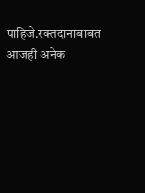पाहिजे.रक्तदानाबाबत आजही अनेक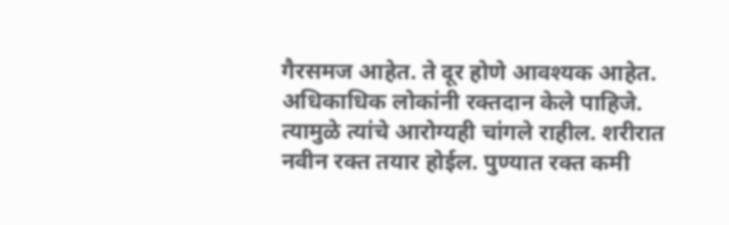गैरसमज आहेत. ते दूर होणे आवश्यक आहेत. अधिकाधिक लोकांनी रक्तदान केले पाहिजे. त्यामुळे त्यांचे आरोग्यही चांगले राहील. शरीरात नवीन रक्त तयार होईल. पुण्यात रक्त कमी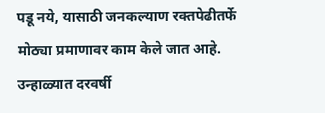पडू नये, यासाठी जनकल्याण रक्तपेढीतर्फे मोठ्या प्रमाणावर काम केले जात आहे. उन्हाळ्यात दरवर्षी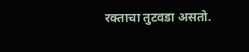रक्ताचा तुटवडा असतो.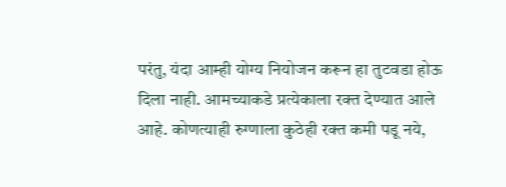परंतु, यंदा आम्ही योग्य नियोजन करून हा तुटवडा होऊ दिला नाही. आमच्याकडे प्रत्येकाला रक्त देण्यात आले आहे. कोणत्याही रुग्णाला कुठेही रक्त कमी पडू नये,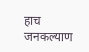हाच जनकल्याण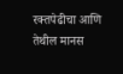रक्तपेढीचा आणि तेथील मानस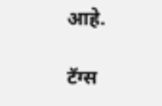आहे.

टॅग्स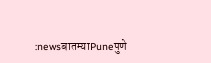:newsबातम्याPuneपुणे